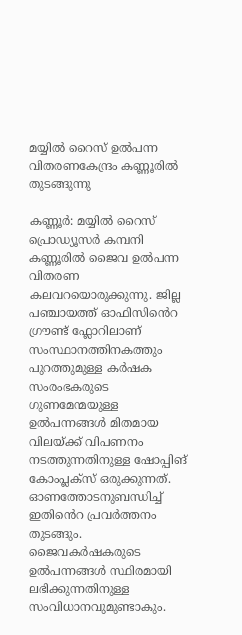മയ്യിൽ റൈസ് ഉൽപന്ന വിതരണകേന്ദ്രം കണ്ണൂരിൽ തുടങ്ങുന്നു

കണ്ണൂർ: മയ്യിൽ റൈസ് പ്രൊഡ്യൂസർ കമ്പനി കണ്ണൂരിൽ ജൈവ ഉൽപന്ന വിതരണ കലവറയൊരുക്കുന്നു. ജില്ല പഞ്ചായത്ത് ഓഫിസിൻെറ ഗ്രൗണ്ട് ഫ്ലോറിലാണ് സംസ്ഥാനത്തിനകത്തും പുറത്തുമുള്ള കർഷക സംരംഭകരുടെ ഗുണമേന്മയുള്ള ഉൽപന്നങ്ങൾ മിതമായ വിലയ്ക്ക് വിപണനം നടത്തുന്നതിനുള്ള ഷോപ്പിങ് കോംപ്ലക്സ് ഒരുക്കുന്നത്. ഓണത്തോടനുബന്ധിച്ച് ഇതിൻെറ പ്രവർത്തനം തുടങ്ങും. ജൈവകർഷകരുടെ ഉൽപന്നങ്ങൾ സ്ഥിരമായി ലഭിക്കുന്നതിനുള്ള സംവിധാനവുമുണ്ടാകും.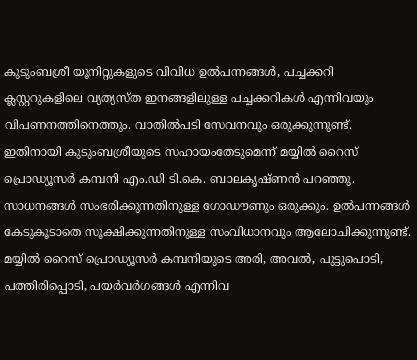കുടുംബശ്രീ യൂനിറ്റുകളുടെ വിവിധ ഉൽപന്നങ്ങൾ, പച്ചക്കറി ക്ലസ്റ്ററുകളിലെ വ്യത്യസ്ത ഇനങ്ങളിലുള്ള പച്ചക്കറികൾ എന്നിവയും വിപണനത്തിനെത്തും. വാതിൽപടി സേവനവും ഒരുക്കുന്നുണ്ട്. ഇതിനായി കുടുംബശ്രീയുടെ സഹായംതേടുമെന്ന് മയ്യിൽ റൈസ് പ്രൊഡ്യൂസർ കമ്പനി എം.ഡി ടി.കെ. ബാലകൃഷ്ണൻ പറഞ്ഞു. സാധനങ്ങൾ സംഭരിക്കുന്നതിനുള്ള ഗോഡൗണും ഒരുക്കും. ഉൽപന്നങ്ങൾ കേടുകൂടാതെ സൂക്ഷിക്കുന്നതിനുള്ള സംവിധാനവും ആലോചിക്കുന്നുണ്ട്. മയ്യിൽ റൈസ് പ്രൊഡ്യൂസർ കമ്പനിയുടെ അരി, അവൽ, പുട്ടുപൊടി, പത്തിരിപ്പൊടി, പയർവർഗങ്ങൾ എന്നിവ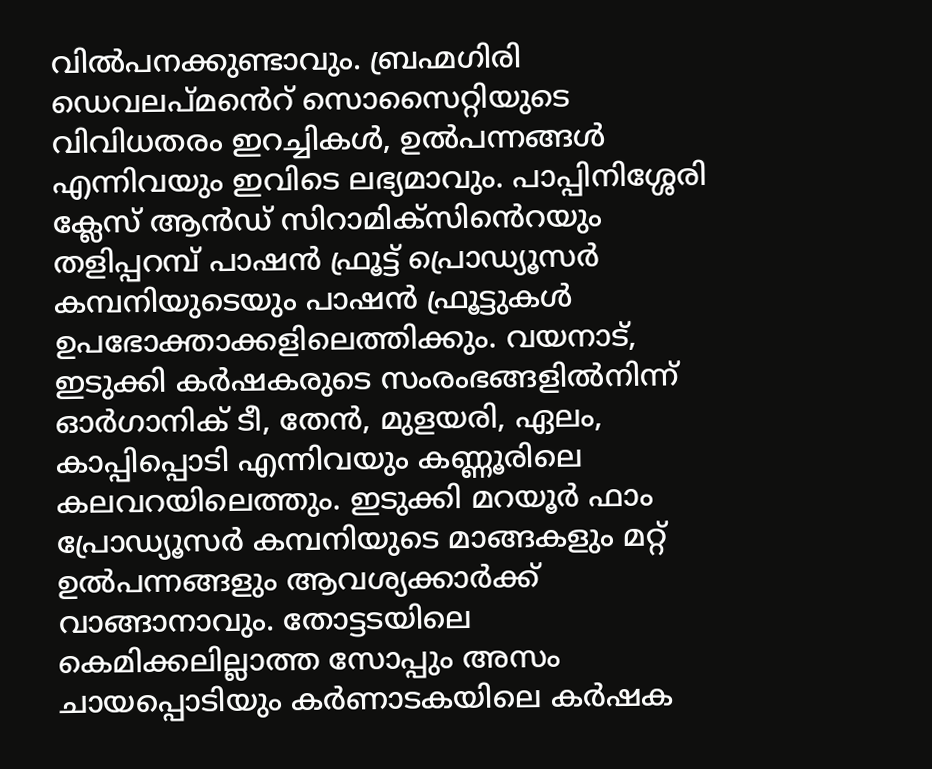വിൽപനക്കുണ്ടാവും. ബ്രഹ്മഗിരി ഡെവലപ്മൻെറ് സൊസൈറ്റിയുടെ വിവിധതരം ഇറച്ചികൾ, ഉൽപന്നങ്ങൾ എന്നിവയും ഇവിടെ ലഭ്യമാവും. പാപ്പിനിശ്ശേരി ക്ലേസ് ആൻഡ് സിറാമിക്സിൻെറയും തളിപ്പറമ്പ് പാഷൻ ഫ്രൂട്ട് പ്രൊഡ്യൂസർ കമ്പനിയുടെയും പാഷൻ ഫ്രൂട്ടുകൾ ഉപഭോക്താക്കളിലെത്തിക്കും. വയനാട്, ഇടുക്കി കർഷകരുടെ സംരംഭങ്ങളിൽനിന്ന് ഓർഗാനിക് ടീ, തേൻ, മുളയരി, ഏലം, കാപ്പിപ്പൊടി എന്നിവയും കണ്ണൂരിലെ കലവറയിലെത്തും. ഇടുക്കി മറയൂർ ഫാം പ്രോഡ്യൂസർ കമ്പനിയുടെ മാങ്ങകളും മറ്റ് ഉൽപന്നങ്ങളും ആവശ്യക്കാർക്ക് വാങ്ങാനാവും. തോട്ടടയിലെ കെമിക്കലില്ലാത്ത സോപ്പും അസം ചായപ്പൊടിയും കർണാടകയിലെ കർഷക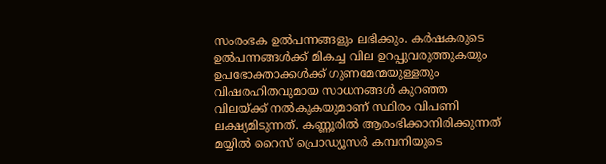സംരംഭക ഉൽപന്നങ്ങളും ലഭിക്കും. കർഷകരുടെ ഉൽപന്നങ്ങൾക്ക് മികച്ച വില ഉറപ്പുവരുത്തുകയും ഉപഭോക്താക്കൾക്ക് ഗുണമേന്മയുള്ളതും വിഷരഹിതവുമായ സാധനങ്ങൾ കുറഞ്ഞ വിലയ്ക്ക് നൽകുകയുമാണ് സ്ഥിരം വിപണി ലക്ഷ്യമിടുന്നത്. കണ്ണൂരിൽ ആരംഭിക്കാനിരിക്കുന്നത് മയ്യിൽ റൈസ് പ്രൊഡ്യൂസർ കമ്പനിയുടെ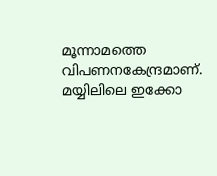മൂന്നാമത്തെ വിപണനകേന്ദ്രമാണ്. മയ്യിലിലെ ഇക്കോ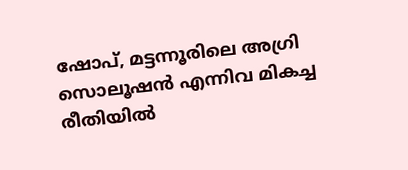ഷോപ്, മട്ടന്നൂരിലെ അഗ്രി സൊലൂഷൻ എന്നിവ മികച്ച രീതിയിൽ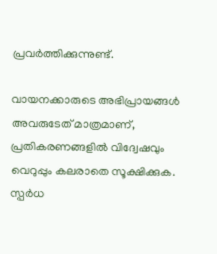പ്രവർത്തിക്കുന്നുണ്ട്.

വായനക്കാരുടെ അഭിപ്രായങ്ങള്‍ അവരുടേത് മാത്രമാണ്, പ്രതികരണങ്ങളിൽ വിദ്വേഷവും വെറുപ്പും കലരാതെ സൂക്ഷിക്കുക. സ്പർധ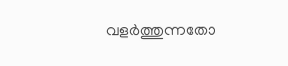വളർത്തുന്നതോ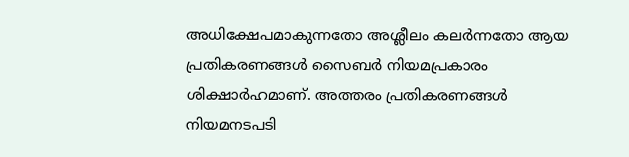അധിക്ഷേപമാകുന്നതോ അശ്ലീലം കലർന്നതോ ആയ പ്രതികരണങ്ങൾ സൈബർ നിയമപ്രകാരം ശിക്ഷാർഹമാണ്. അത്തരം പ്രതികരണങ്ങൾ നിയമനടപടി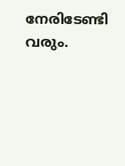നേരിടേണ്ടി വരും.